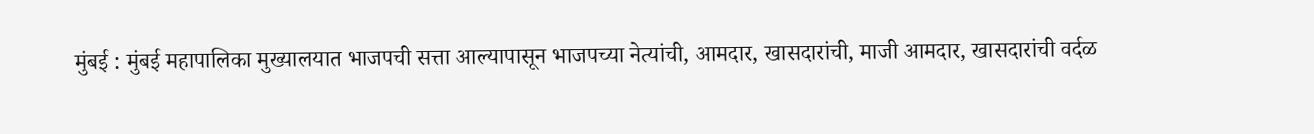मुंबई : मुंबई महापालिका मुख्यालयात भाजपची सत्ता आल्यापासून भाजपच्या नेत्यांची, आमदार, खासदारांची, माजी आमदार, खासदारांची वर्दळ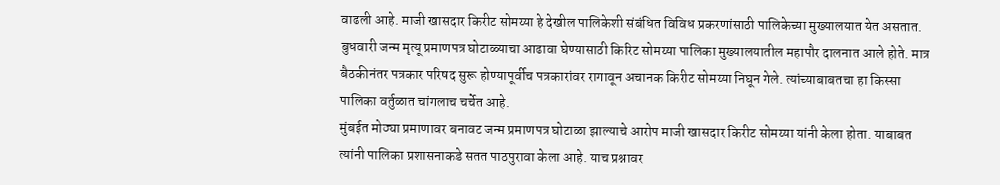वाढली आहे. माजी खासदार किरीट सोमय्या हे देखील पालिकेशी संबंधित विविध प्रकरणांसाठी पालिकेच्या मुख्यालयात येत असतात. बुधवारी जन्म मृत्यू प्रमाणपत्र घोटाळ्याचा आढावा घेण्यासाठी किरिट सोमय्या पालिका मुख्यालयातील महापौर दालनात आले होते. मात्र बैठकीनंतर पत्रकार परिषद सुरू होण्यापूर्वीच पत्रकारांवर रागावून अचानक किरीट सोमय्या निघून गेले. त्यांच्याबाबतचा हा किस्सा पालिका वर्तुळात चांगलाच चर्चेत आहे.
मुंबईत मोठ्या प्रमाणावर बनावट जन्म प्रमाणपत्र घोटाळा झाल्याचे आरोप माजी खासदार किरीट सोमय्या यांनी केला होता. याबाबत त्यांनी पालिका प्रशासनाकडे सतत पाठपुरावा केला आहे. याच प्रश्नावर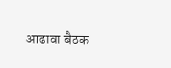आढावा बैठक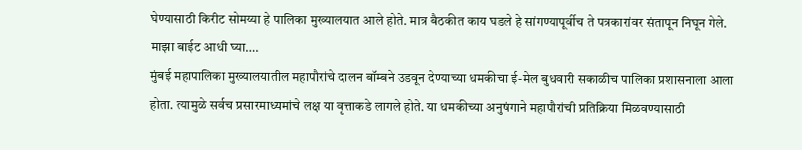घेण्यासाठी किरीट सोमय्या हे पालिका मुख्यालयात आले होते. मात्र बैठकीत काय घडले हे सांगण्यापूर्वीच ते पत्रकारांवर संतापून निघून गेले.
माझा बाईट आधी घ्या….
मुंबई महापालिका मुख्यालयातील महापौरांचे दालन बॉम्बने उडवून देण्याच्या धमकीचा ई-मेल बुधवारी सकाळीच पालिका प्रशासनाला आला होता. त्यामुळे सर्वच प्रसारमाध्यमांचे लक्ष या वृत्ताकडे लागले होते. या धमकीच्या अनुषंगाने महापौरांची प्रतिक्रिया मिळवण्यासाठी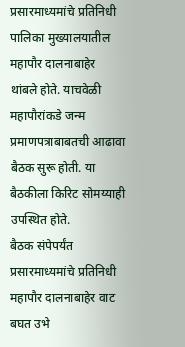प्रसारमाध्यमांचे प्रतिनिधी पालिका मुख्यालयातील महापौर दालनाबाहेर थांबले होते. याचवेळी महापौरांकडे जन्म प्रमाणपत्राबाबतची आढावा बैठक सुरू होती. या बैठकीला किरिट सोमय्याही उपस्थित होते.
बैठक संपेपर्यंत प्रसारमाध्यमांचे प्रतिनिधी महापौर दालनाबाहेर वाट बघत उभे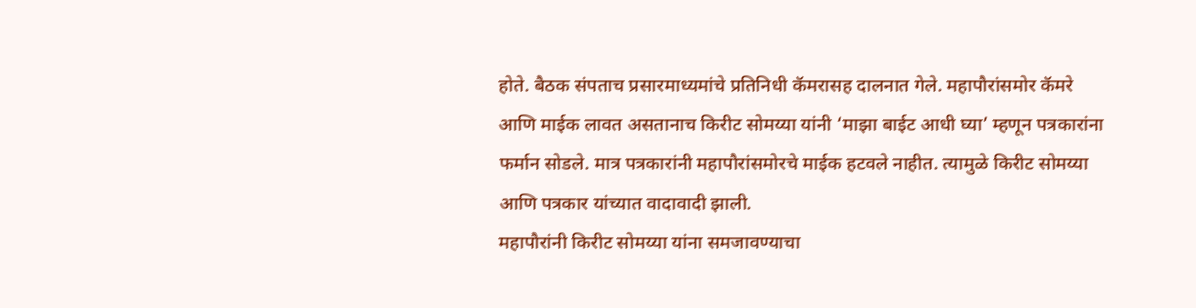होते. बैठक संपताच प्रसारमाध्यमांचे प्रतिनिधी कॅमरासह दालनात गेले. महापौरांसमोर कॅमरे आणि माईक लावत असतानाच किरीट सोमय्या यांनी ‘माझा बाईट आधी घ्या’ म्हणून पत्रकारांना फर्मान सोडले. मात्र पत्रकारांनी महापौरांसमोरचे माईक हटवले नाहीत. त्यामुळे किरीट सोमय्या आणि पत्रकार यांच्यात वादावादी झाली.
महापौरांनी किरीट सोमय्या यांना समजावण्याचा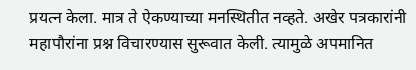प्रयत्न केला. मात्र ते ऐकण्याच्या मनस्थितीत नव्हते. अखेर पत्रकारांनी महापौरांना प्रश्न विचारण्यास सुरूवात केली. त्यामुळे अपमानित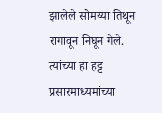झालेले सोमय्या तिथून रागावून निघून गेले. त्यांच्या हा हट्ट प्रसारमाध्यमांच्या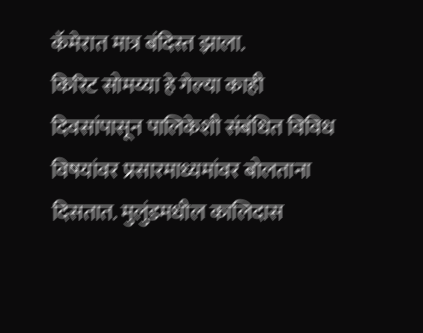कॅमेरात मात्र बंदिस्त झाला.
किरिट सोमय्या हे गेल्या काही दिवसांपासून पालिकेशी संबंधित विविध विषयांवर प्रसारमाध्यमांवर बोलताना दिसतात. मुलुंडमधील कालिदास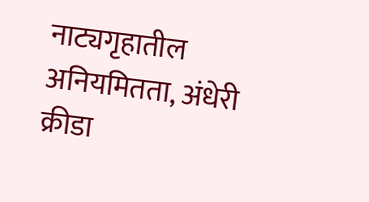नाट्यगृहातील अनियमितता, अंधेरी क्रीडा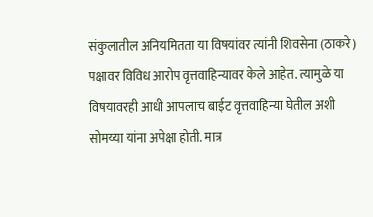संकुलातील अनियमितता या विषयांवर त्यांनी शिवसेना (ठाकरे) पक्षावर विविध आरोप वृत्तवाहिन्यावर केले आहेत. त्यामुळे या विषयावरही आधी आपलाच बाईट वृत्तवाहिन्या घेतील अशी सोमय्या यांना अपेक्षा होती. मात्र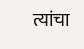त्यांचा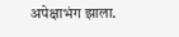अपेक्षाभंग झाला.